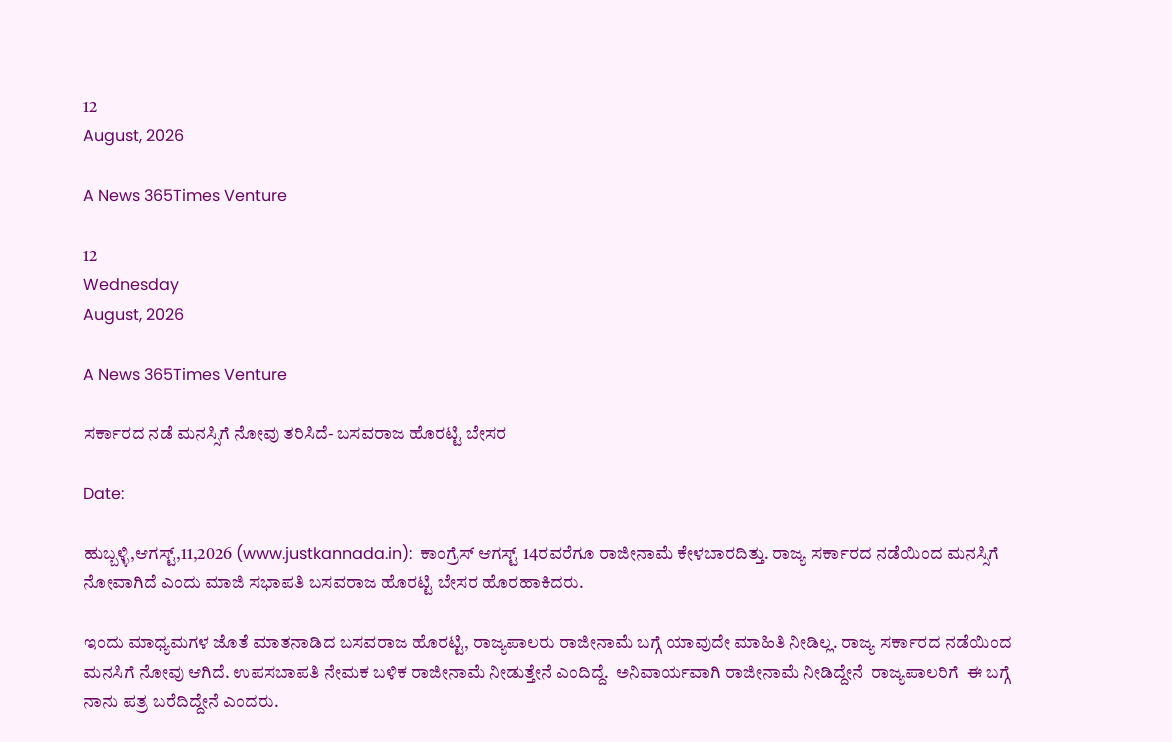12
August, 2026

A News 365Times Venture

12
Wednesday
August, 2026

A News 365Times Venture

ಸರ್ಕಾರದ ನಡೆ ಮನಸ್ಸಿಗೆ ನೋವು ತರಿಸಿದೆ- ಬಸವರಾಜ ಹೊರಟ್ಟಿ ಬೇಸರ

Date:

ಹುಬ್ಬಳ್ಳಿ,ಆಗಸ್ಟ್,11,2026 (www.justkannada.in):  ಕಾಂಗ್ರೆಸ್ ಆಗಸ್ಟ್ 14ರವರೆಗೂ ರಾಜೀನಾಮೆ ಕೇಳಬಾರದಿತ್ತು. ರಾಜ್ಯ ಸರ್ಕಾರದ ನಡೆಯಿಂದ ಮನಸ್ಸಿಗೆ ನೋವಾಗಿದೆ ಎಂದು ಮಾಜಿ ಸಭಾಪತಿ ಬಸವರಾಜ ಹೊರಟ್ಟಿ ಬೇಸರ ಹೊರಹಾಕಿದರು.

ಇಂದು ಮಾಧ್ಯಮಗಳ ಜೊತೆ ಮಾತನಾಡಿದ ಬಸವರಾಜ ಹೊರಟ್ಟಿ, ರಾಜ್ಯಪಾಲರು ರಾಜೀನಾಮೆ ಬಗ್ಗೆ ಯಾವುದೇ ಮಾಹಿತಿ ನೀಡಿಲ್ಲ. ರಾಜ್ಯ ಸರ್ಕಾರದ ನಡೆಯಿಂದ ಮನಸಿಗೆ ನೋವು ಆಗಿದೆ. ಉಪಸಬಾಪತಿ ನೇಮಕ ಬಳಿಕ ರಾಜೀನಾಮೆ ನೀಡುತ್ತೇನೆ ಎಂದಿದ್ದೆ.  ಅನಿವಾರ್ಯವಾಗಿ ರಾಜೀನಾಮೆ ನೀಡಿದ್ದೇನೆ  ರಾಜ್ಯಪಾಲರಿಗೆ  ಈ ಬಗ್ಗೆ ನಾನು ಪತ್ರ ಬರೆದಿದ್ದೇನೆ ಎಂದರು.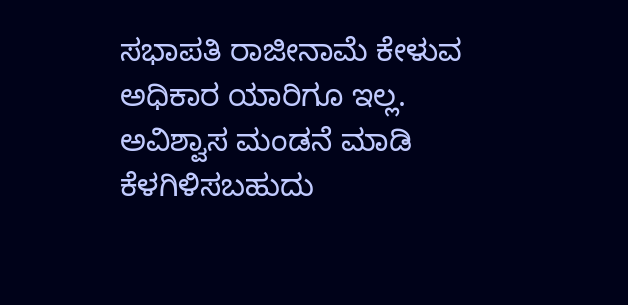ಸಭಾಪತಿ ರಾಜೀನಾಮೆ ಕೇಳುವ ಅಧಿಕಾರ ಯಾರಿಗೂ ಇಲ್ಲ. ಅವಿಶ್ವಾಸ ಮಂಡನೆ ಮಾಡಿ ಕೆಳಗಿಳಿಸಬಹುದು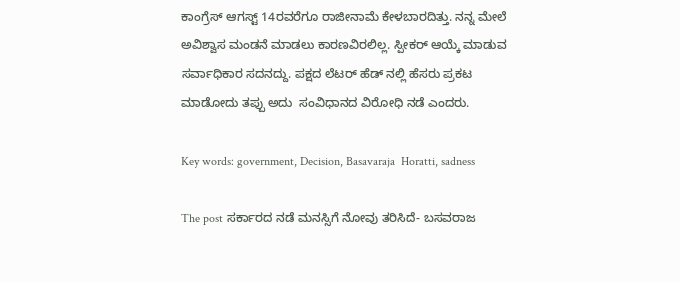ಕಾಂಗ್ರೆಸ್ ಆಗಸ್ಟ್ 14ರವರೆಗೂ ರಾಜೀನಾಮೆ ಕೇಳಬಾರದಿತ್ತು. ನನ್ನ ಮೇಲೆ ಅವಿಶ್ವಾಸ ಮಂಡನೆ ಮಾಡಲು ಕಾರಣವಿರಲಿಲ್ಲ. ಸ್ಪೀಕರ್ ಆಯ್ಕೆ ಮಾಡುವ ಸರ್ವಾಧಿಕಾರ ಸದನದ್ದು. ಪಕ್ಷದ ಲೆಟರ್ ಹೆಡ್ ನಲ್ಲಿ ಹೆಸರು ಪ್ರಕಟ ಮಾಡೋದು ತಪ್ಪು ಅದು  ಸಂವಿಧಾನದ ವಿರೋಧಿ ನಡೆ ಎಂದರು.

Key words: government, Decision, Basavaraja  Horatti, sadness

The post ಸರ್ಕಾರದ ನಡೆ ಮನಸ್ಸಿಗೆ ನೋವು ತರಿಸಿದೆ- ಬಸವರಾಜ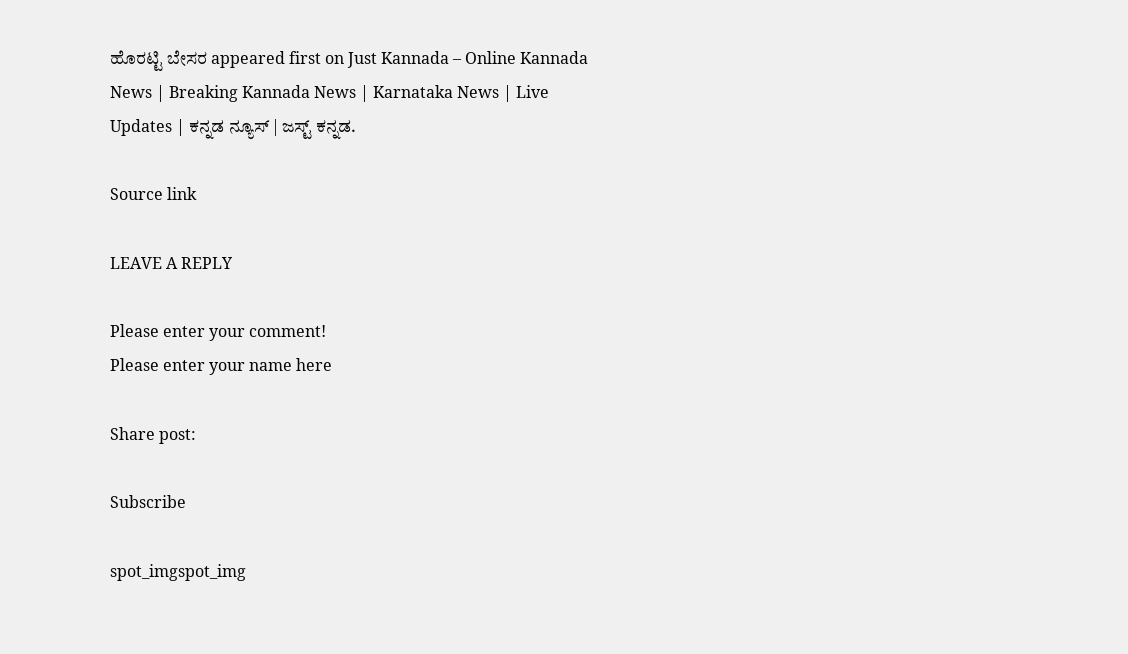ಹೊರಟ್ಟಿ ಬೇಸರ appeared first on Just Kannada – Online Kannada News | Breaking Kannada News | Karnataka News | Live Updates | ಕನ್ನಡ ನ್ಯೂಸ್ | ಜಸ್ಟ್ ಕನ್ನಡ.

Source link

LEAVE A REPLY

Please enter your comment!
Please enter your name here

Share post:

Subscribe

spot_imgspot_img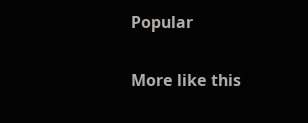Popular

More like this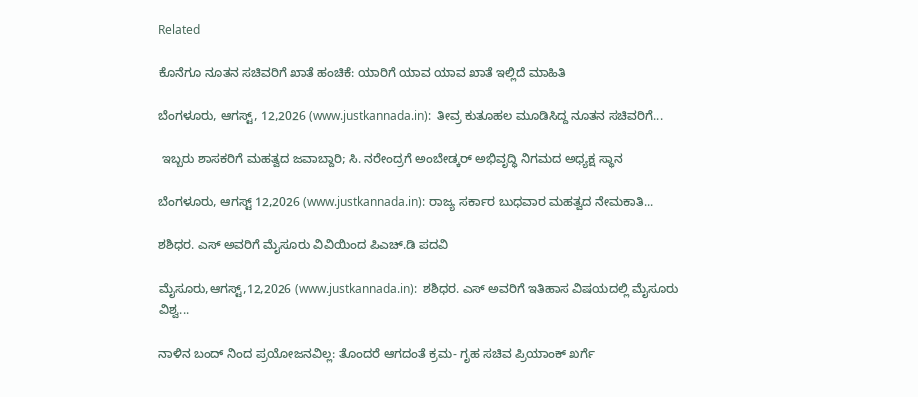Related

ಕೊನೆಗೂ ನೂತನ ಸಚಿವರಿಗೆ ಖಾತೆ ಹಂಚಿಕೆ: ಯಾರಿಗೆ ಯಾವ ಯಾವ ಖಾತೆ ಇಲ್ಲಿದೆ ಮಾಹಿತಿ

ಬೆಂಗಳೂರು, ಆಗಸ್ಟ್, 12,2026 (www.justkannada.in):  ತೀವ್ರ ಕುತೂಹಲ ಮೂಡಿಸಿದ್ದ ನೂತನ ಸಚಿವರಿಗೆ...

 ಇಬ್ಬರು ಶಾಸಕರಿಗೆ ಮಹತ್ವದ ಜವಾಬ್ದಾರಿ; ಸಿ. ನರೇಂದ್ರಗೆ ಅಂಬೇಡ್ಕರ್ ಅಭಿವೃದ್ಧಿ ನಿಗಮದ ಅಧ್ಯಕ್ಷ ಸ್ಥಾನ

ಬೆಂಗಳೂರು, ಆಗಸ್ಟ್ 12,2026 (www.justkannada.in): ರಾಜ್ಯ ಸರ್ಕಾರ ಬುಧವಾರ ಮಹತ್ವದ ನೇಮಕಾತಿ...

ಶಶಿಧರ. ಎಸ್ ಅವರಿಗೆ ಮೈಸೂರು ವಿವಿಯಿಂದ ಪಿಎಚ್.ಡಿ ಪದವಿ

ಮೈಸೂರು,ಆಗಸ್ಟ್,12,2026 (www.justkannada.in):  ಶಶಿಧರ. ಎಸ್ ಅವರಿಗೆ ಇತಿಹಾಸ ವಿಷಯದಲ್ಲಿ ಮೈಸೂರು ವಿಶ್ವ...

ನಾಳಿನ ಬಂದ್ ನಿಂದ ಪ್ರಯೋಜನವಿಲ್ಲ: ತೊಂದರೆ ಆಗದಂತೆ ಕ್ರಮ- ಗೃಹ ಸಚಿವ ಪ್ರಿಯಾಂಕ್ ಖರ್ಗೆ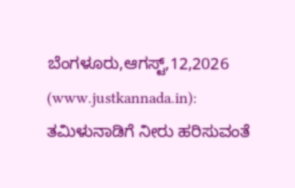ಬೆಂಗಳೂರು,ಆಗಸ್ಟ್,12,2026 (www.justkannada.in):  ತಮಿಳುನಾಡಿಗೆ ನೀರು ಹರಿಸುವಂತೆ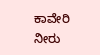ಕಾವೇರಿ ನೀರು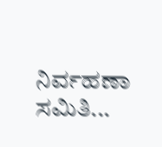ನಿರ್ವಹಣಾ ಸಮಿತಿ...